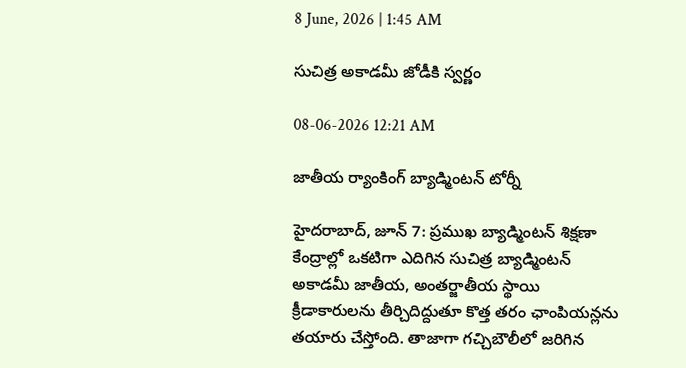8 June, 2026 | 1:45 AM

సుచిత్ర అకాడమీ జోడీకి స్వర్ణం

08-06-2026 12:21 AM

జాతీయ ర్యాంకింగ్ బ్యాడ్మింటన్ టోర్నీ

హైదరాబాద్, జూన్ 7: ప్రముఖ బ్యాడ్మింటన్ శిక్షణా కేంద్రాల్లో ఒకటిగా ఎదిగిన సుచిత్ర బ్యాడ్మింటన్ అకాడమీ జాతీయ, అంతర్జాతీయ స్థాయి క్రీడాకారులను తీర్చిదిద్దుతూ కొత్త తరం ఛాంపియన్లను తయారు చేస్తోంది. తాజాగా గచ్చిబౌలీలో జరిగిన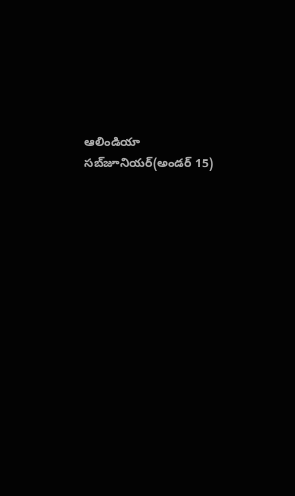ఆలిండియా సబ్‌జూనియర్(అండర్ 15)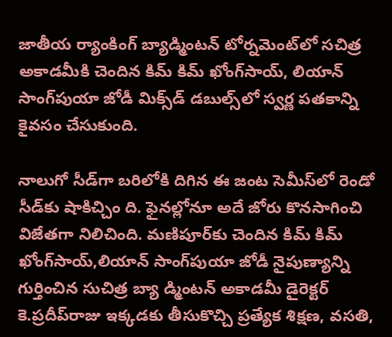జాతీయ ర్యాంకింగ్ బ్యాడ్మింటన్ టోర్నమెంట్‌లో సచిత్ర అకాడమీకి చెందిన కిమ్ కిమ్ ఖోంగ్‌సాయ్, లియాన్ సాంగ్‌పుయా జోడీ మిక్స్‌డ్ డబుల్స్‌లో స్వర్ణ పతకాన్ని కైవసం చేసుకుంది.

నాలుగో సీడ్‌గా బరిలోకి దిగిన ఈ జంట సెమీస్‌లో రెండో సీడ్‌కు షాకిచ్చిం ది. ఫైనల్లోనూ అదే జోరు కొనసాగించి విజేతగా నిలిచింది. మణిపూర్‌కు చెందిన కిమ్ కిమ్ ఖోంగ్‌సాయ్,లియాన్ సాంగ్‌పుయా జోడీ నైపుణ్యాన్ని గుర్తించిన సుచిత్ర బ్యా డ్మింటన్ అకాడమీ డైరెక్టర్ కె.ప్రదీప్‌రాజు ఇక్కడకు తీసుకొచ్చి ప్రత్యేక శిక్షణ, వసతి,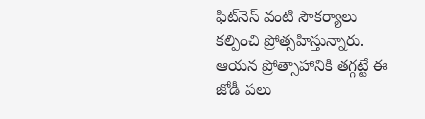ఫిట్‌నెస్ వంటి సౌకర్యాలు కల్పించి ప్రోత్సహిస్తున్నారు. ఆయన ప్రోత్సాహానికి తగ్గట్టే ఈ జోడీ పలు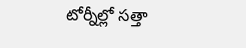టోర్నీల్లో సత్తా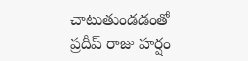చాటుతుండడంతో ప్రదీప్ రాజు హర్షం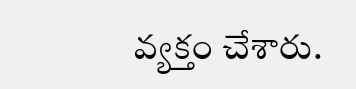వ్యక్తం చేశారు.